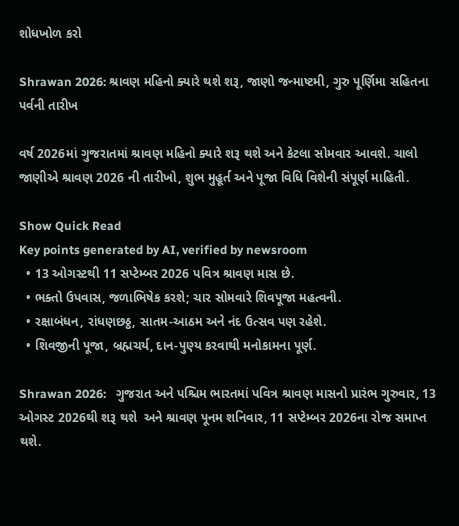શોધખોળ કરો

Shrawan 2026: શ્રાવણ મહિનો ક્યારે થશે શરૂ, જાણો જન્માષ્ટમી, ગુરુ પૂર્ણિમા સહિતના પર્વની તારીખ

વર્ષ 2026માં ગુજરાતમાં શ્રાવણ મહિનો ક્યારે શરૂ થશે અને કેટલા સોમવાર આવશે. ચાલો જાણીએ શ્રાવણ 2026 ની તારીખો, શુભ મુહૂર્ત અને પૂજા વિધિ વિશેની સંપૂર્ણ માહિતી.

Show Quick Read
Key points generated by AI, verified by newsroom
  • 13 ઓગસ્ટથી 11 સપ્ટેમ્બર 2026 પવિત્ર શ્રાવણ માસ છે.
  • ભક્તો ઉપવાસ, જળાભિષેક કરશે; ચાર સોમવારે શિવપૂજા મહત્વની.
  • રક્ષાબંધન, રાંધણછઠ્ઠ, સાતમ-આઠમ અને નંદ ઉત્સવ પણ રહેશે.
  • શિવજીની પૂજા, બ્રહ્મચર્ય, દાન-પુણ્ય કરવાથી મનોકામના પૂર્ણ.

Shrawan 2026:   ગુજરાત અને પશ્ચિમ ભારતમાં પવિત્ર શ્રાવણ માસનો પ્રારંભ ગુરુવાર, 13  ઓગસ્ટ 2026થી શરૂ થશે  અને શ્રાવણ પૂનમ શનિવાર, 11 સપ્ટેમ્બર 2026ના રોજ સમાપ્ત થશે.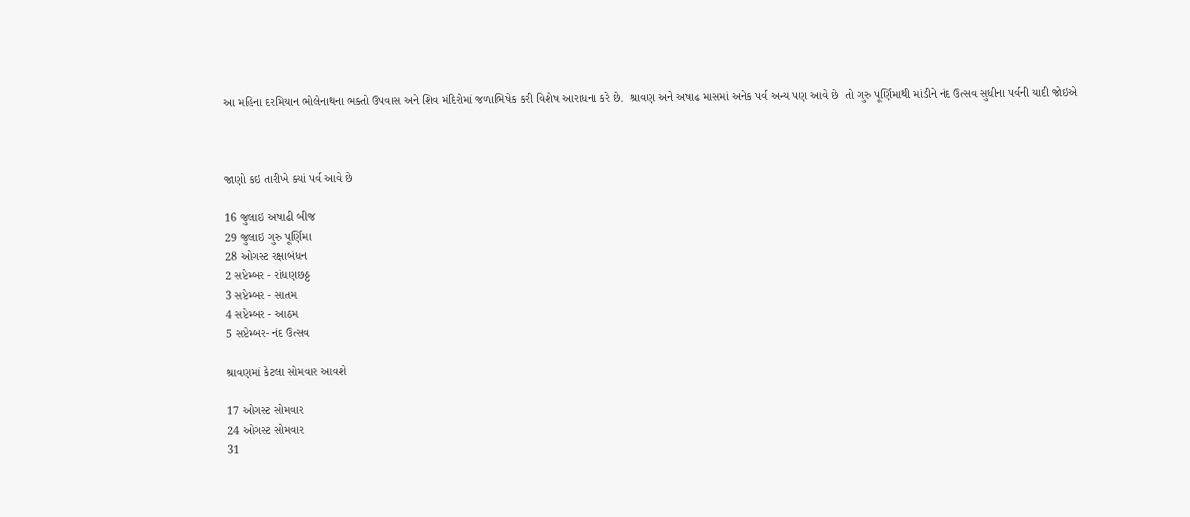આ મહિના દરમિયાન ભોલેનાથના ભક્તો ઉપવાસ અને શિવ મંદિરોમાં જળાભિષેક કરી વિશેષ આરાધના કરે છે.  શ્રાવણ અને અષાઢ માસમાં અનેક પર્વ અન્ય પણ આવે છે  તો ગુરુ પૂર્ણિમાથી માંડીને નંદ ઉત્સવ સુધીના પર્વની યાદી જોઇએ



જાણો કઇ તારીખે ક્યાં પર્વ આવે છે

16 જુલાઇ અષાઢી બીજ
29 જુલાઇ ગુરુ પૂર્ણિમા
28 ઓગસ્ટ રક્ષાબંધન
2 સપ્ટેમ્બર - રાંધણછઠ્ઠ
3 સપ્ટેમ્બર - સાતમ
4 સપ્ટેમ્બર - આઠમ
5 સપ્ટેમ્બર- નંદ ઉત્સવ

શ્રાવણમાં કેટલા સોમવાર આવશે

17 ઓગસ્ટ સોમવાર
24 ઓગસ્ટ સોમવાર
31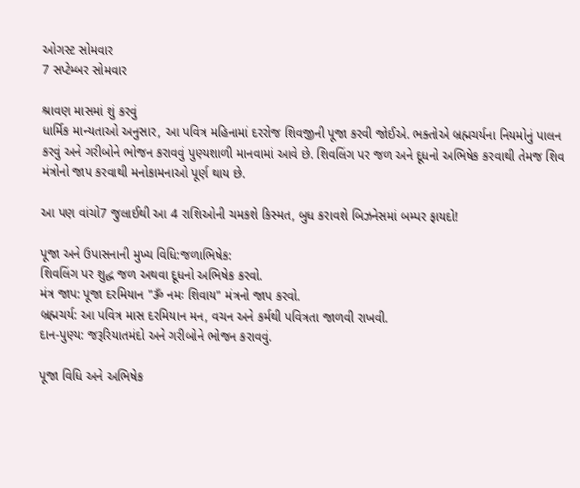ઓગસ્ટ સોમવાર
7 સપ્ટેમ્બર સોમવાર

શ્રાવણ માસમાં શું કરવું
ધાર્મિક માન્યતાઓ અનુસાર, આ પવિત્ર મહિનામાં દરરોજ શિવજીની પૂજા કરવી જોઈએ. ભક્તોએ બ્રહ્મચર્યના નિયમોનું પાલન કરવું અને ગરીબોને ભોજન કરાવવું પુણ્યશાળી માનવામાં આવે છે. શિવલિંગ પર જળ અને દૂધનો અભિષેક કરવાથી તેમજ શિવ મંત્રોનો જાપ કરવાથી મનોકામનાઓ પૂર્ણ થાય છે.

આ પણ વાંચો7 જુલાઈથી આ 4 રાશિઓની ચમકશે કિસ્મત, બુધ કરાવશે બિઝનેસમાં બમ્પર ફાયદો!

પૂજા અને ઉપાસનાની મુખ્ય વિધિ:જળાભિષેક:
શિવલિંગ પર શુદ્ધ જળ અથવા દૂધનો અભિષેક કરવો.
મંત્ર જાપ: પૂજા દરમિયાન "ૐ નમઃ શિવાય" મંત્રનો જાપ કરવો.
બ્રહ્મચર્ય: આ પવિત્ર માસ દરમિયાન મન, વચન અને કર્મથી પવિત્રતા જાળવી રાખવી.
દાન-પુણ્ય: જરૂરિયાતમંદો અને ગરીબોને ભોજન કરાવવું.

પૂજા વિધિ અને અભિષેક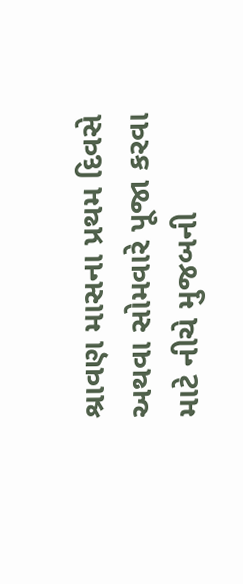શ્રાવણ માસના પ્રથમ દિવસે અથવા સોમવારે પૂજા કરવા માટે નીચે મુજબની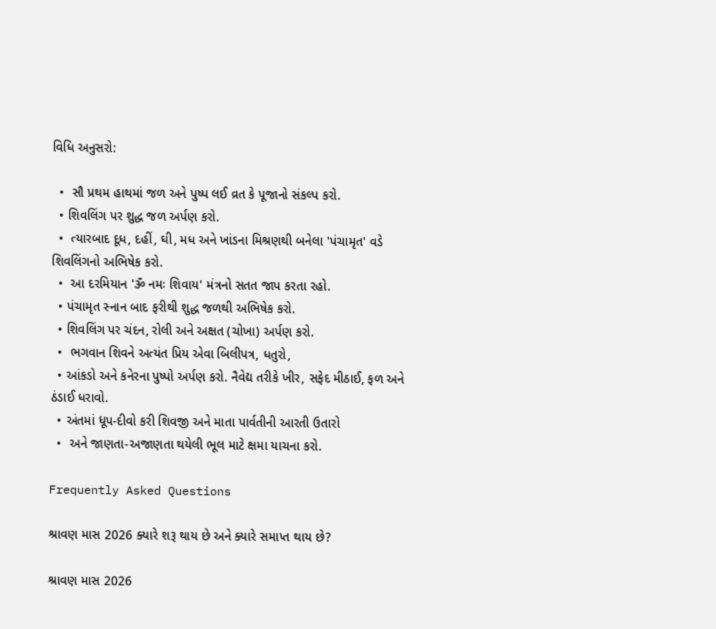વિધિ અનુસરો:

  •  સૌ પ્રથમ હાથમાં જળ અને પુષ્પ લઈ વ્રત કે પૂજાનો સંકલ્પ કરો.
  • શિવલિંગ પર શુદ્ધ જળ અર્પણ કરો.
  •  ત્યારબાદ દૂધ, દહીં, ઘી, મધ અને ખાંડના મિશ્રણથી બનેલા 'પંચામૃત' વડે શિવલિંગનો અભિષેક કરો.
  •  આ દરમિયાન 'ૐ નમઃ શિવાય' મંત્રનો સતત જાપ કરતા રહો.
  • પંચામૃત સ્નાન બાદ ફરીથી શુદ્ધ જળથી અભિષેક કરો.
  • શિવલિંગ પર ચંદન, રોલી અને અક્ષત (ચોખા) અર્પણ કરો.
  •  ભગવાન શિવને અત્યંત પ્રિય એવા બિલીપત્ર, ધતુરો,
  • આંકડો અને કનેરના પુષ્પો અર્પણ કરો. નૈવેદ્ય તરીકે ખીર, સફેદ મીઠાઈ, ફળ અને ઠંડાઈ ધરાવો.
  • અંતમાં ધૂપ-દીવો કરી શિવજી અને માતા પાર્વતીની આરતી ઉતારો
  •  અને જાણતા-અજાણતા થયેલી ભૂલ માટે ક્ષમા યાચના કરો.

Frequently Asked Questions

શ્રાવણ માસ 2026 ક્યારે શરૂ થાય છે અને ક્યારે સમાપ્ત થાય છે?

શ્રાવણ માસ 2026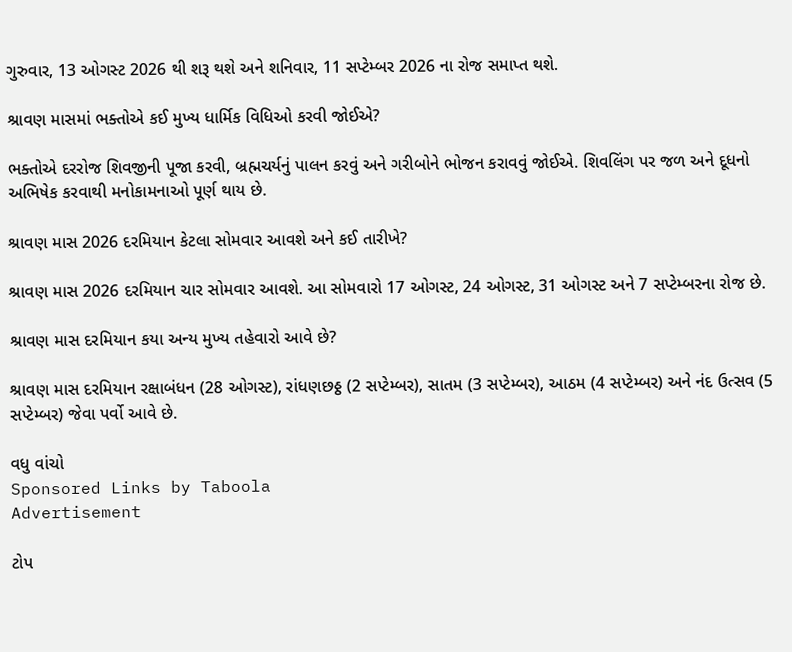ગુરુવાર, 13 ઓગસ્ટ 2026 થી શરૂ થશે અને શનિવાર, 11 સપ્ટેમ્બર 2026 ના રોજ સમાપ્ત થશે.

શ્રાવણ માસમાં ભક્તોએ કઈ મુખ્ય ધાર્મિક વિધિઓ કરવી જોઈએ?

ભક્તોએ દરરોજ શિવજીની પૂજા કરવી, બ્રહ્મચર્યનું પાલન કરવું અને ગરીબોને ભોજન કરાવવું જોઈએ. શિવલિંગ પર જળ અને દૂધનો અભિષેક કરવાથી મનોકામનાઓ પૂર્ણ થાય છે.

શ્રાવણ માસ 2026 દરમિયાન કેટલા સોમવાર આવશે અને કઈ તારીખે?

શ્રાવણ માસ 2026 દરમિયાન ચાર સોમવાર આવશે. આ સોમવારો 17 ઓગસ્ટ, 24 ઓગસ્ટ, 31 ઓગસ્ટ અને 7 સપ્ટેમ્બરના રોજ છે.

શ્રાવણ માસ દરમિયાન કયા અન્ય મુખ્ય તહેવારો આવે છે?

શ્રાવણ માસ દરમિયાન રક્ષાબંધન (28 ઓગસ્ટ), રાંધણછઠ્ઠ (2 સપ્ટેમ્બર), સાતમ (3 સપ્ટેમ્બર), આઠમ (4 સપ્ટેમ્બર) અને નંદ ઉત્સવ (5 સપ્ટેમ્બર) જેવા પર્વો આવે છે.

વધુ વાંચો
Sponsored Links by Taboola
Advertisement

ટોપ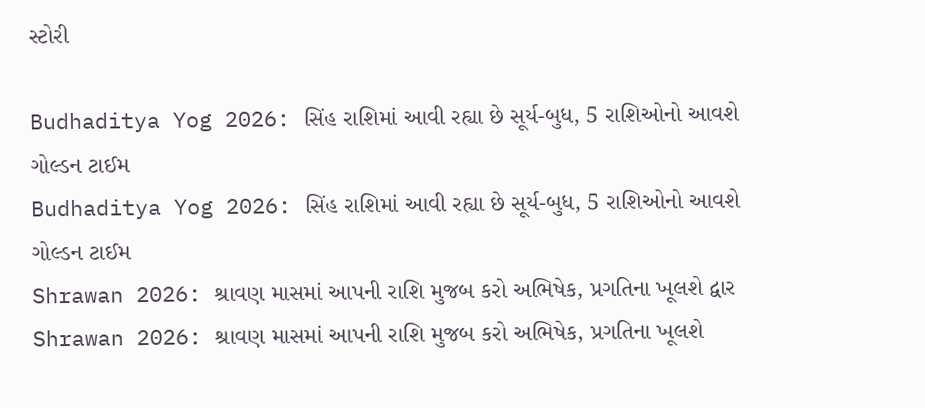સ્ટોરી

Budhaditya Yog 2026: સિંહ રાશિમાં આવી રહ્યા છે સૂર્ય-બુધ, 5 રાશિઓનો આવશે ગોલ્ડન ટાઈમ
Budhaditya Yog 2026: સિંહ રાશિમાં આવી રહ્યા છે સૂર્ય-બુધ, 5 રાશિઓનો આવશે ગોલ્ડન ટાઈમ
Shrawan 2026: શ્રાવણ માસમાં આપની રાશિ મુજબ કરો અભિષેક, પ્રગતિના ખૂલશે દ્વાર
Shrawan 2026: શ્રાવણ માસમાં આપની રાશિ મુજબ કરો અભિષેક, પ્રગતિના ખૂલશે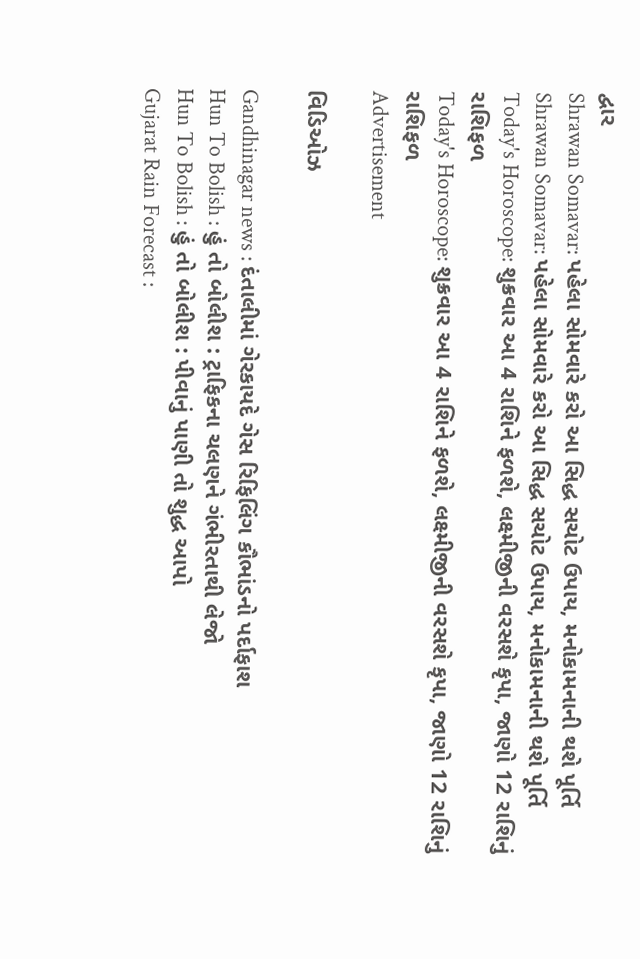દ્વાર
Shrawan Somavar: પહેલા સોમવારે કરો આ સિદ્ધ સચોટ ઉપાય, મનોકામનાની થશે પૂર્તિ
Shrawan Somavar: પહેલા સોમવારે કરો આ સિદ્ધ સચોટ ઉપાય, મનોકામનાની થશે પૂર્તિ
Today's Horoscope: શુક્રવાર આ 4 રાશિને ફળશે, લક્ષ્મીજીની વરસશે કૃપા, જાણો 12 રાશિનું રાશિફળ
Today's Horoscope: શુક્રવાર આ 4 રાશિને ફળશે, લક્ષ્મીજીની વરસશે કૃપા, જાણો 12 રાશિનું રાશિફળ
Advertisement

વિડિઓઝ

Gandhinagar news : દંતાલીમાં ગેરકાયદે ગેસ રિફિલિંગ કૌભાંડનો પર્દાફાશ
Hun To Bolish : હું તો બોલીશ : ટ્રાફિકના ચલણને ગંભીરતાથી લેજો
Hun To Bolish : હું તો બોલીશ : પીવાનું પાણી તો શુદ્ધ આપો
Gujarat Rain Forecast :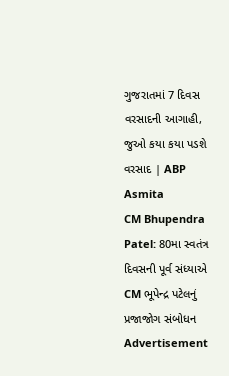ગુજરાતમાં 7 દિવસ વરસાદની આગાહી, જુઓ કયા કયા પડશે વરસાદ | ABP Asmita
CM Bhupendra Patel: 80મા સ્વતંત્ર દિવસની પૂર્વ સંધ્યાએ CM ભૂપેન્દ્ર પટેલનું પ્રજાજોગ સંબોધન
Advertisement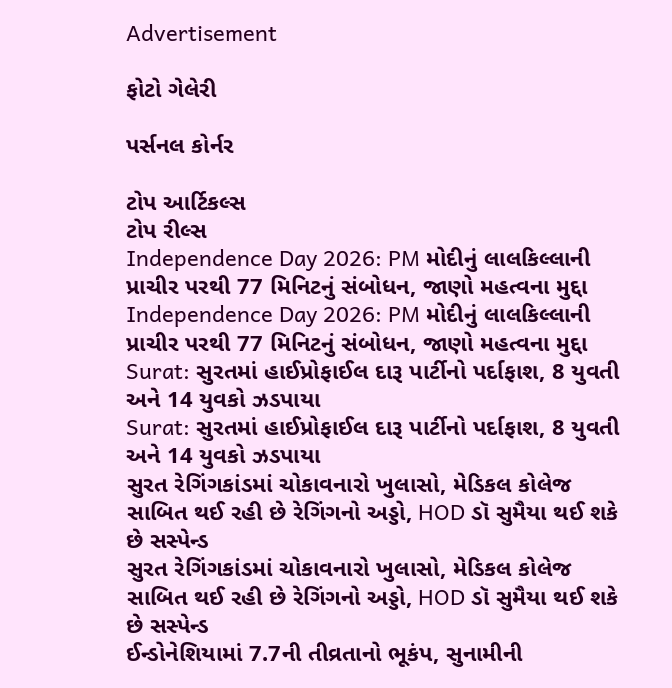Advertisement

ફોટો ગેલેરી

પર્સનલ કોર્નર

ટોપ આર્ટિકલ્સ
ટોપ રીલ્સ
Independence Day 2026: PM મોદીનું લાલકિલ્લાની પ્રાચીર પરથી 77 મિનિટનું સંબોધન, જાણો મહત્વના મુદ્દા
Independence Day 2026: PM મોદીનું લાલકિલ્લાની પ્રાચીર પરથી 77 મિનિટનું સંબોધન, જાણો મહત્વના મુદ્દા
Surat: સુરતમાં હાઈપ્રોફાઈલ દારૂ પાર્ટીનો પર્દાફાશ, 8 યુવતી અને 14 યુવકો ઝડપાયા
Surat: સુરતમાં હાઈપ્રોફાઈલ દારૂ પાર્ટીનો પર્દાફાશ, 8 યુવતી અને 14 યુવકો ઝડપાયા
સુરત રેગિંગકાંડમાં ચોકાવનારો ખુલાસો, મેડિકલ કોલેજ સાબિત થઈ રહી છે રેગિંગનો અડ્ડો, HOD ડૉ સુમૈયા થઈ શકે છે સસ્પેન્ડ
સુરત રેગિંગકાંડમાં ચોકાવનારો ખુલાસો, મેડિકલ કોલેજ સાબિત થઈ રહી છે રેગિંગનો અડ્ડો, HOD ડૉ સુમૈયા થઈ શકે છે સસ્પેન્ડ
ઈન્ડોનેશિયામાં 7.7ની તીવ્રતાનો ભૂકંપ, સુનામીની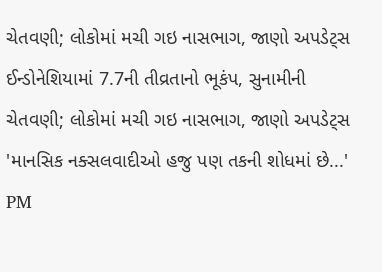ચેતવણી; લોકોમાં મચી ગઇ નાસભાગ, જાણો અપડેટ્સ
ઈન્ડોનેશિયામાં 7.7ની તીવ્રતાનો ભૂકંપ, સુનામીની ચેતવણી; લોકોમાં મચી ગઇ નાસભાગ, જાણો અપડેટ્સ
'માનસિક નક્સલવાદીઓ હજુ પણ તકની શોધમાં છે...' PM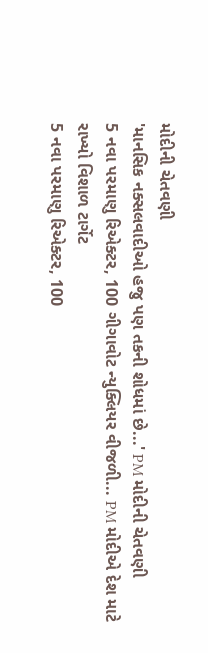મોદીની ચેતવણી
'માનસિક નક્સલવાદીઓ હજુ પણ તકની શોધમાં છે...' PM મોદીની ચેતવણી
5 નવા પરમાણુ રિએક્ટર, 100 ગીગાવોટ ન્યુક્લિયર વીજળી... PM મોદીએ દેશ માટે રાખ્યો વિશાળ ટાર્ગેટ
5 નવા પરમાણુ રિએક્ટર, 100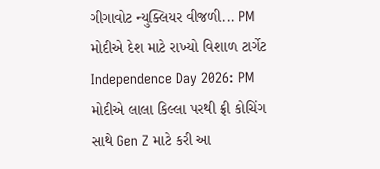ગીગાવોટ ન્યુક્લિયર વીજળી... PM મોદીએ દેશ માટે રાખ્યો વિશાળ ટાર્ગેટ
Independence Day 2026: PM મોદીએ લાલા કિલ્લા પરથી ફ્રી કોચિંગ સાથે Gen Z માટે કરી આ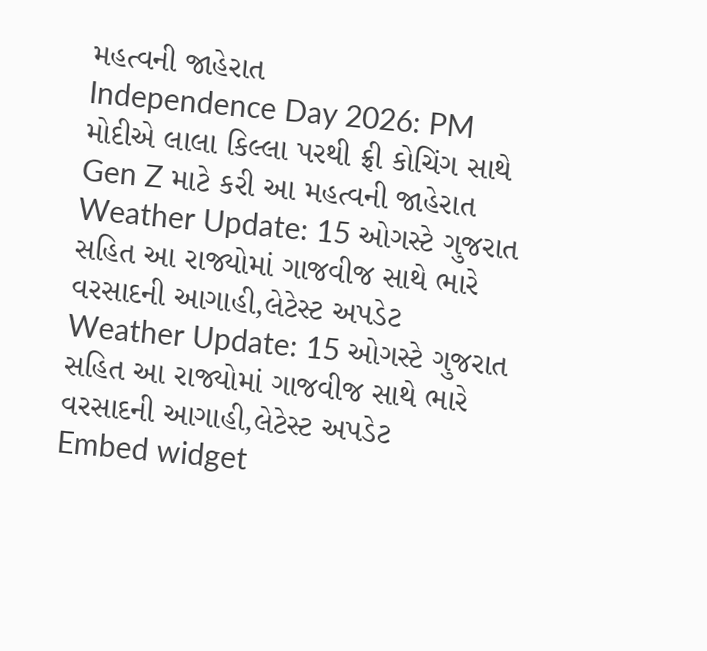મહત્વની જાહેરાત
Independence Day 2026: PM મોદીએ લાલા કિલ્લા પરથી ફ્રી કોચિંગ સાથે Gen Z માટે કરી આ મહત્વની જાહેરાત
Weather Update: 15 ઓગસ્ટે ગુજરાત સહિત આ રાજ્યોમાં ગાજવીજ સાથે ભારે વરસાદની આગાહી,લેટેસ્ટ અપડેટ
Weather Update: 15 ઓગસ્ટે ગુજરાત સહિત આ રાજ્યોમાં ગાજવીજ સાથે ભારે વરસાદની આગાહી,લેટેસ્ટ અપડેટ
Embed widget